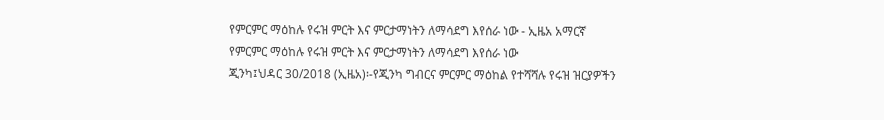የምርምር ማዕከሉ የሩዝ ምርት እና ምርታማነትን ለማሳደግ እየሰራ ነው - ኢዜአ አማርኛ
የምርምር ማዕከሉ የሩዝ ምርት እና ምርታማነትን ለማሳደግ እየሰራ ነው
ጂንካ፤ህዳር 30/2018 (ኢዜአ)፡-የጂንካ ግብርና ምርምር ማዕከል የተሻሻሉ የሩዝ ዝርያዎችን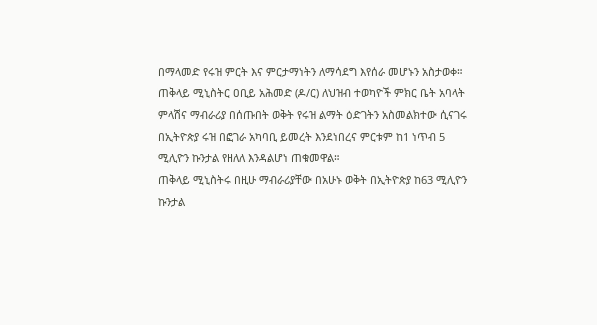በማላመድ የሩዝ ምርት እና ምርታማነትን ለማሳደግ እየሰራ መሆኑን አስታወቀ።
ጠቅላይ ሚኒስትር ዐቢይ አሕመድ (ዶ/ር) ለህዝብ ተወካዮች ምክር ቤት አባላት ምላሽና ማብራሪያ በሰጡበት ወቅት የሩዝ ልማት ዕድገትን አስመልክተው ሲናገሩ በኢትዮጵያ ሩዝ በፎገራ አካባቢ ይመረት እንደነበረና ምርቱም ከ1 ነጥብ 5 ሚሊዮን ኩንታል የዘለለ እንዳልሆነ ጠቁመዋል።
ጠቅላይ ሚኒስትሩ በዚሁ ማብራሪያቸው በአሁኑ ወቅት በኢትዮጵያ ከ63 ሚሊዮን ኩንታል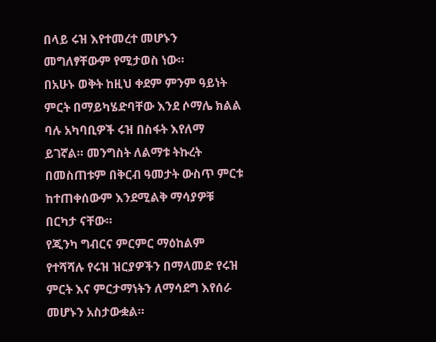በላይ ሩዝ እየተመረተ መሆኑን መግለፃቸውም የሚታወስ ነው።
በአሁኑ ወቅት ከዚህ ቀደም ምንም ዓይነት ምርት በማይካሄድባቸው እንደ ሶማሌ ክልል ባሉ አካባቢዎች ሩዝ በስፋት እየለማ ይገኛል። መንግስት ለልማቱ ትኩረት በመስጠቱም በቅርብ ዓመታት ውስጥ ምርቱ ከተጠቀሰውም እንደሚልቅ ማሳያዎቹ በርካታ ናቸው።
የጂንካ ግብርና ምርምር ማዕከልም የተሻሻሉ የሩዝ ዝርያዎችን በማላመድ የሩዝ ምርት እና ምርታማነትን ለማሳደግ እየሰራ መሆኑን አስታውቋል።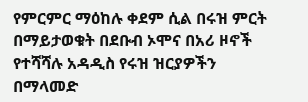የምርምር ማዕከሉ ቀደም ሲል በሩዝ ምርት በማይታወቁት በደቡብ ኦሞና በአሪ ዞኖች የተሻሻሉ አዳዲስ የሩዝ ዝርያዎችን በማላመድ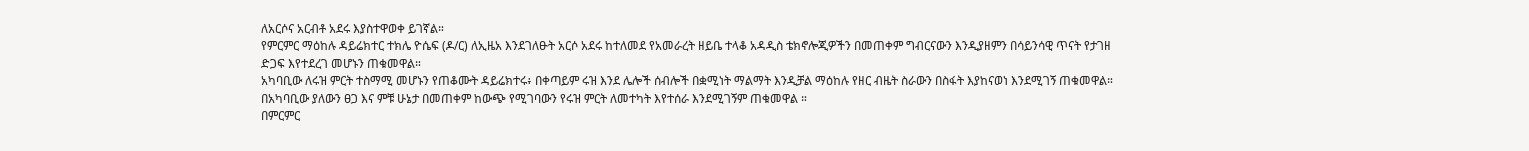ለአርሶና አርብቶ አደሩ እያስተዋወቀ ይገኛል።
የምርምር ማዕከሉ ዳይሬክተር ተክሌ ዮሴፍ (ዶ/ር) ለኢዜአ እንደገለፁት አርሶ አደሩ ከተለመደ የአመራረት ዘይቤ ተላቆ አዳዲስ ቴክኖሎጂዎችን በመጠቀም ግብርናውን እንዲያዘምን በሳይንሳዊ ጥናት የታገዘ ድጋፍ እየተደረገ መሆኑን ጠቁመዋል።
አካባቢው ለሩዝ ምርት ተስማሚ መሆኑን የጠቆሙት ዳይሬክተሩ፥ በቀጣይም ሩዝ እንደ ሌሎች ሰብሎች በቋሚነት ማልማት እንዲቻል ማዕከሉ የዘር ብዜት ስራውን በስፋት እያከናወነ እንደሚገኝ ጠቁመዋል።
በአካባቢው ያለውን ፀጋ እና ምቹ ሁኔታ በመጠቀም ከውጭ የሚገባውን የሩዝ ምርት ለመተካት እየተሰራ እንደሚገኝም ጠቁመዋል ።
በምርምር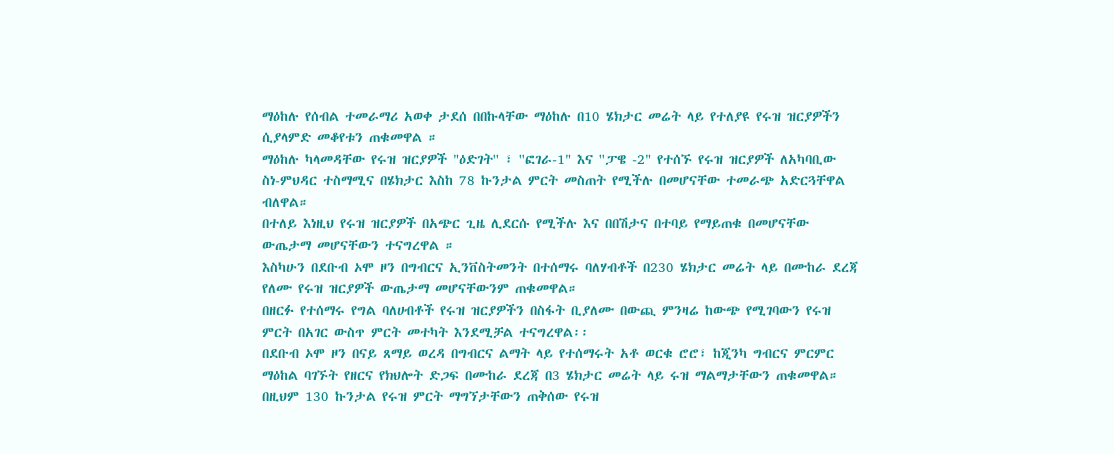ማዕከሉ የሰብል ተመራማሪ አወቀ ታደሰ በበኩላቸው ማዕከሉ በ10 ሄክታር መሬት ላይ የተለያዩ የሩዝ ዝርያዎችን ሲያላምድ መቆየቱን ጠቁመዋል ።
ማዕከሉ ካላመዳቸው የሩዝ ዝርያዎች "ዕድገት'' ፣ ''ፎገራ-1" እና ''ፓዌ -2" የተሰኙ የሩዝ ዝርያዎች ለአካባቢው ስነ-ምህዳር ተስማሚና በሄክታር እስከ 78 ኩንታል ምርት መስጠት የሚችሉ በመሆናቸው ተመራጭ አድርጓቸዋል ብለዋል።
በተለይ እነዚህ የሩዝ ዝርያዎች በአጭር ጊዜ ሊደርሱ የሚችሉ እና በበሽታና በተባይ የማይጠቁ በመሆናቸው ውጤታማ መሆናቸውን ተናግረዋል ።
እስካሁን በደቡብ ኦሞ ዞን በግብርና ኢንቨስትመንት በተሰማሩ ባለሃብቶች በ230 ሄክታር መሬት ላይ በሙከራ ደረጃ የለሙ የሩዝ ዝርያዎች ውጤታማ መሆናቸውንም ጠቁመዋል።
በዘርፉ የተሰማሩ የግል ባለሀብቶች የሩዝ ዝርያዎችን በስፋት ቢያለሙ በውጪ ምንዛሬ ከውጭ የሚገባውን የሩዝ ምርት በአገር ውስጥ ምርት መተካት እንደሚቻል ተናግረዋል፡፡
በደቡብ ኦሞ ዞን በናይ ጸማይ ወረዳ በግብርና ልማት ላይ የተሰማሩት አቶ ወርቁ ሮሮ፣ ከጂንካ ግብርና ምርምር ማዕከል ባገኙት የዘርና የክህሎት ድጋፍ በሙከራ ደረጃ በ3 ሄክታር መሬት ላይ ሩዝ ማልማታቸውን ጠቁመዋል።
በዚህም 130 ኩንታል የሩዝ ምርት ማግኘታቸውን ጠቅሰው የሩዝ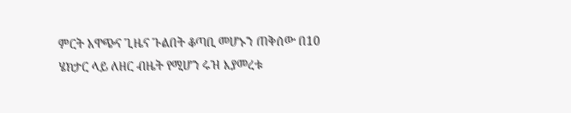ምርት አዋጭና ጊዜና ጉልበት ቆጣቢ መሆኑን ጠቅሰው በ10 ሄክታር ላይ ለዘር ብዜት የሚሆን ሩዝ እያመረቱ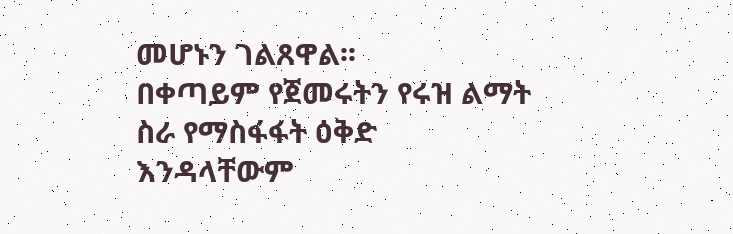መሆኑን ገልጸዋል፡፡
በቀጣይም የጀመሩትን የሩዝ ልማት ስራ የማስፋፋት ዕቅድ እንዳላቸውም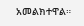አመልክተዋል።